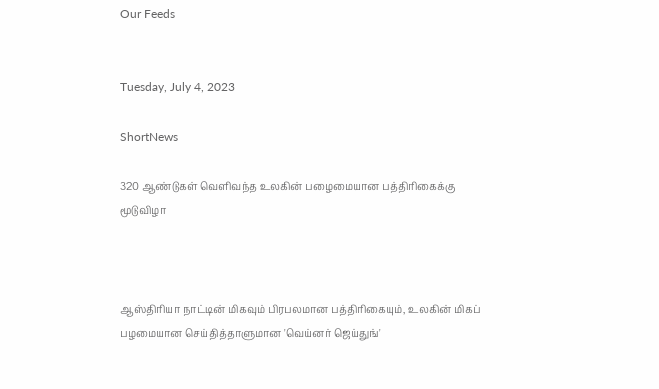Our Feeds


Tuesday, July 4, 2023

ShortNews

320 ஆண்டுகள் வெளிவந்த உலகின் பழைமையான பத்திரிகைக்கு மூடுவிழா



ஆஸ்திரியா நாட்டின் மிகவும் பிரபலமான பத்திரிகையும், உலகின் மிகப் பழமையான செய்தித்தாளுமான 'வெய்னர் ஜெய்துங்'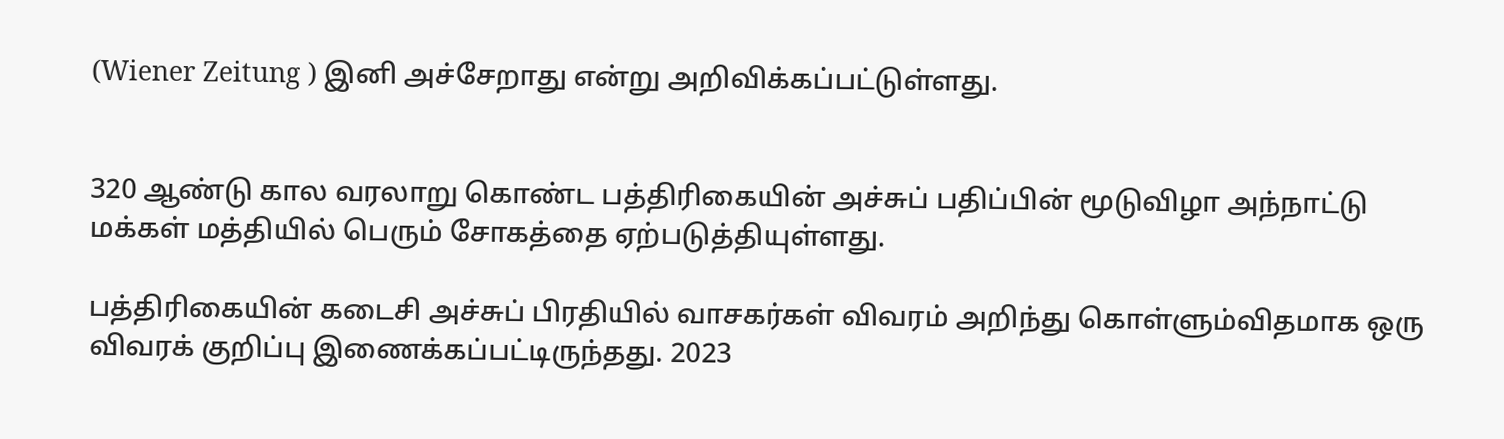(Wiener Zeitung ) இனி அச்சேறாது என்று அறிவிக்கப்பட்டுள்ளது.


320 ஆண்டு கால வரலாறு கொண்ட பத்திரிகையின் அச்சுப் பதிப்பின் மூடுவிழா அந்நாட்டு மக்கள் மத்தியில் பெரும் சோகத்தை ஏற்படுத்தியுள்ளது.

பத்திரிகையின் கடைசி அச்சுப் பிரதியில் வாசகர்கள் விவரம் அறிந்து கொள்ளும்விதமாக ஒரு விவரக் குறிப்பு இணைக்கப்பட்டிருந்தது. 2023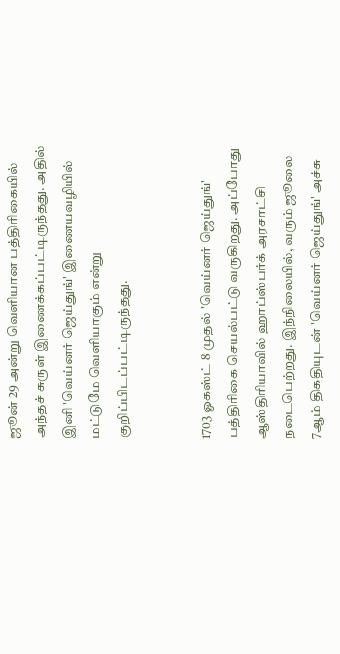ஜூன் 29 அன்று வெளியான பத்திரிகையில் அந்தச் சுருள் இணைக்கப்பட்டிருந்தது. அதில் இனி 'வெய்னர் ஜெய்துங்' இணையவழியில் மட்டுமே வெளியாகும் என்று குறிப்பிடப்பட்டிருந்தது.


1703 ஓகஸ்ட் 8 முதல் 'வெய்னர் ஜெய்துங்' பத்திரிகை செயல்பட்டு வருகிறது. அப்போது ஆஸ்திரியாவில் ஹாப்ஸ்பர்க் அரசாட்சி நடைபெற்றது. இந்நிலையில், வரும் ஜூலை 7ஆம் திகதியுடன் 'வெய்னர் ஜெய்துங்' அச்சு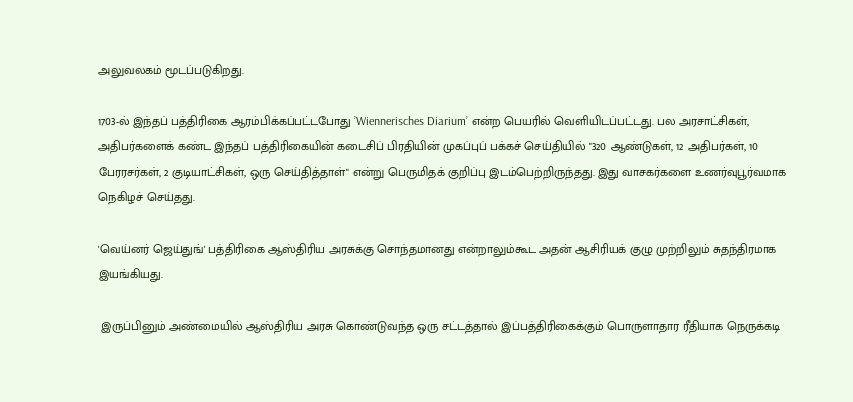அலுவலகம் மூடப்படுகிறது.

1703-ல் இந்தப் பத்திரிகை ஆரம்பிக்கப்பட்டபோது ’Wiennerisches Diarium’ என்ற பெயரில் வெளியிடப்பட்டது. பல அரசாட்சிகள், அதிபர்களைக் கண்ட இந்தப் பத்திரிகையின் கடைசிப் பிரதியின் முகப்புப் பக்கச் செய்தியில் "320 ஆண்டுகள், 12 அதிபர்கள், 10 பேரரசர்கள், 2 குடியாட்சிகள், ஒரு செய்தித்தாள்" என்று பெருமிதக் குறிப்பு இடம்பெற்றிருந்தது. இது வாசகர்களை உணர்வுபூர்வமாக நெகிழச் செய்தது.

'வெய்னர் ஜெய்துங்' பத்திரிகை ஆஸ்திரிய அரசுக்கு சொந்தமானது என்றாலும்கூட அதன் ஆசிரியக் குழு முற்றிலும் சுதந்திரமாக இயங்கியது.

 இருப்பினும் அண்மையில் ஆஸ்திரிய அரசு கொண்டுவந்த ஒரு சட்டத்தால் இப்பத்திரிகைக்கும் பொருளாதார ரீதியாக நெருக்கடி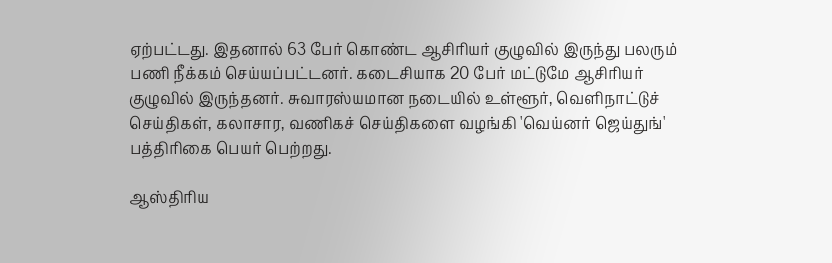ஏற்பட்டது. இதனால் 63 பேர் கொண்ட ஆசிரியர் குழுவில் இருந்து பலரும் பணி நீக்கம் செய்யப்பட்டனர். கடைசியாக 20 பேர் மட்டுமே ஆசிரியர் குழுவில் இருந்தனர். சுவாரஸ்யமான நடையில் உள்ளூர், வெளிநாட்டுச் செய்திகள், கலாசார, வணிகச் செய்திகளை வழங்கி 'வெய்னர் ஜெய்துங்' பத்திரிகை பெயர் பெற்றது.

ஆஸ்திரிய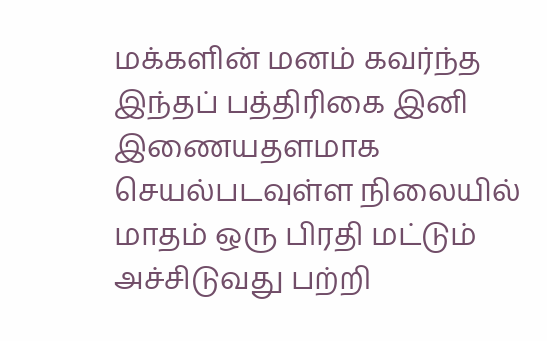மக்களின் மனம் கவர்ந்த இந்தப் பத்திரிகை இனி இணையதளமாக செயல்படவுள்ள நிலையில் மாதம் ஒரு பிரதி மட்டும் அச்சிடுவது பற்றி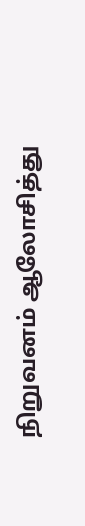நிறுவனம் ஆலோசித்து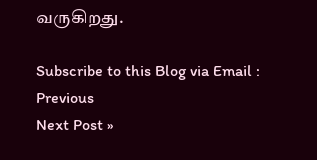வருகிறது.

Subscribe to this Blog via Email :
Previous
Next Post »